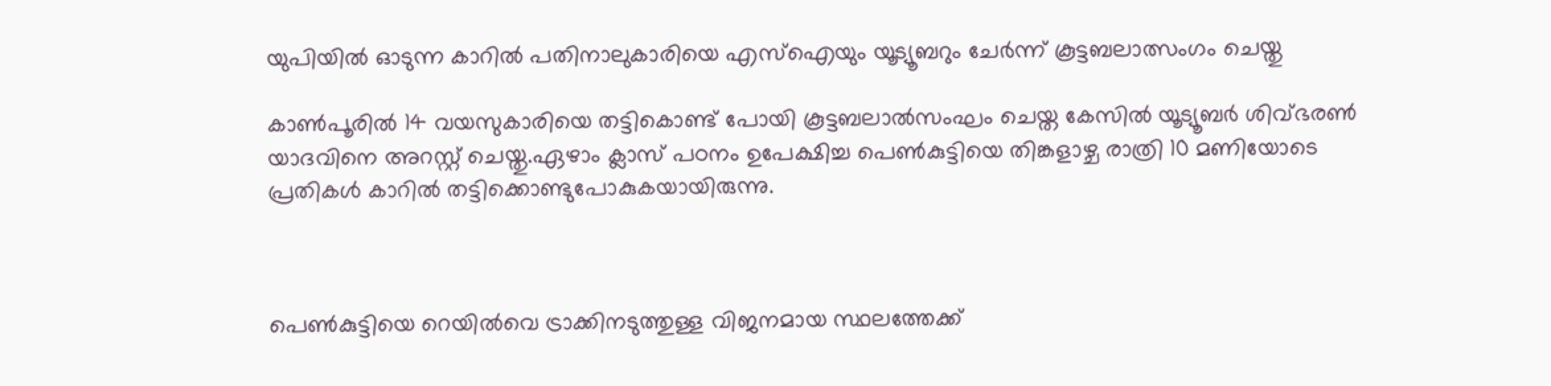യുപിയില്‍ ഓടുന്ന കാറില്‍ പതിനാലുകാരിയെ എസ്‌ഐയും യൂട്യൂബറും ചേര്‍ന്ന് കൂട്ടബലാത്സംഗം ചെയ്തു

കാണ്‍പൂരില്‍ 14 വയസുകാരിയെ തട്ടികൊണ്ട് പോയി കൂട്ടബലാല്‍സംഘം ചെയ്ത കേസില്‍ യൂട്യൂബർ ശിവ്ഭരണ്‍ യാദവിനെ അറസ്റ്റ് ചെയ്തു.ഏഴാം ക്ലാസ് പഠനം ഉപേക്ഷിച്ച പെണ്‍കുട്ടിയെ തിങ്കളാഴ്ച രാത്രി 10 മണിയോടെ പ്രതികള്‍ കാറില്‍ തട്ടിക്കൊണ്ടുപോകുകയായിരുന്നു.



പെണ്‍കുട്ടിയെ റെയില്‍വെ ട്രാക്കിനടുത്തുള്ള വിജനമായ സ്ഥലത്തേക്ക്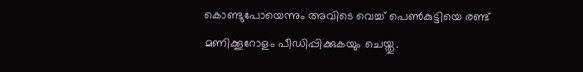കൊണ്ടുപോയെന്നും അവിടെ വെച്ച്‌ പെണ്‍കുട്ടിയെ രണ്ട് മണിക്കൂറോളം പീഡിപ്പിക്കുകയും ചെയ്തു.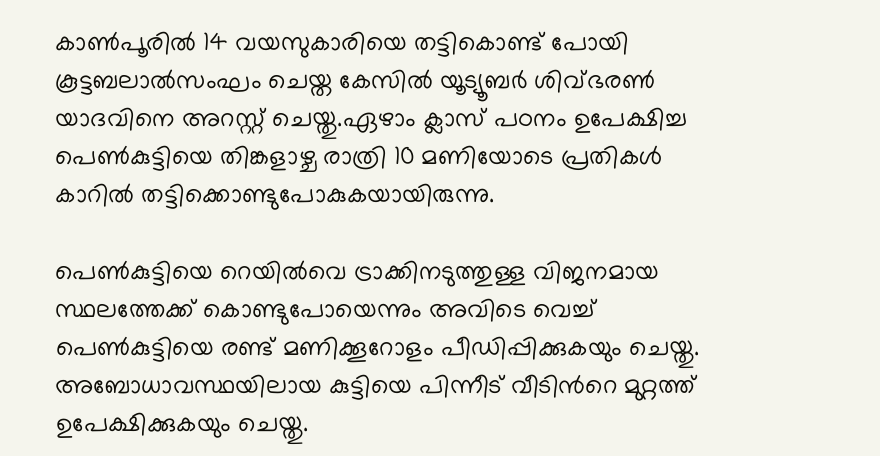കാണ്‍പൂരില്‍ 14 വയസുകാരിയെ തട്ടികൊണ്ട് പോയി കൂട്ടബലാല്‍സംഘം ചെയ്ത കേസില്‍ യൂട്യൂബർ ശിവ്ഭരണ്‍ യാദവിനെ അറസ്റ്റ് ചെയ്തു.ഏഴാം ക്ലാസ് പഠനം ഉപേക്ഷിച്ച പെണ്‍കുട്ടിയെ തിങ്കളാഴ്ച രാത്രി 10 മണിയോടെ പ്രതികള്‍ കാറില്‍ തട്ടിക്കൊണ്ടുപോകുകയായിരുന്നു.

പെണ്‍കുട്ടിയെ റെയില്‍വെ ട്രാക്കിനടുത്തുള്ള വിജനമായ സ്ഥലത്തേക്ക് കൊണ്ടുപോയെന്നും അവിടെ വെച്ച്‌ പെണ്‍കുട്ടിയെ രണ്ട് മണിക്കൂറോളം പീഡിപ്പിക്കുകയും ചെയ്തു. അബോധാവസ്ഥയിലായ കുട്ടിയെ പിന്നീട് വീടിന്‍റെ മുറ്റത്ത് ഉപേക്ഷിക്കുകയും ചെയ്തു.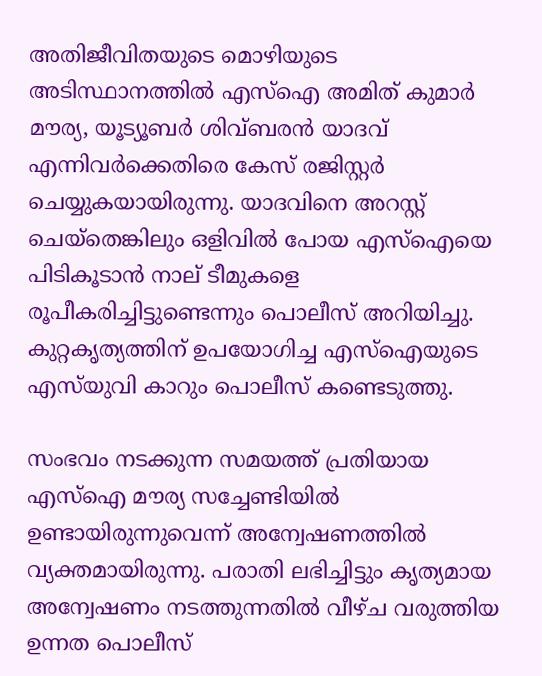അതിജീവിതയുടെ മൊഴിയുടെ അടിസ്ഥാനത്തില്‍ എസ്‌ഐ അമിത് കുമാർ മൗര്യ, യൂട്യൂബർ ശിവ്ബരൻ യാദവ് എന്നിവര്‍ക്കെതിരെ കേസ് രജിസ്റ്റര്‍ ചെയ്യുകയായിരുന്നു. യാദവിനെ അറസ്റ്റ് ചെയ്തെങ്കിലും ഒളിവില്‍ പോയ എസ്‌ഐയെ പിടികൂടാന്‍ നാല് ടീമുകളെ രൂപീകരിച്ചിട്ടുണ്ടെന്നും പൊലീസ് അറിയിച്ചു. കുറ്റകൃത്യത്തിന് ഉപയോഗിച്ച എസ്‌ഐയുടെ എസ്‌യുവി കാറും പൊലീസ് കണ്ടെടുത്തു.

സംഭവം നടക്കുന്ന സമയത്ത് പ്രതിയായ എസ്‌ഐ മൗര്യ സച്ചേണ്ടിയില്‍ ഉണ്ടായിരുന്നുവെന്ന് അന്വേഷണത്തില്‍ വ്യക്തമായിരുന്നു. പരാതി ലഭിച്ചിട്ടും കൃത്യമായ അന്വേഷണം നടത്തുന്നതില്‍ വീഴ്ച വരുത്തിയ ഉന്നത പൊലീസ്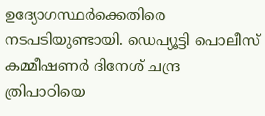ഉദ്യോഗസ്ഥര്‍ക്കെതിരെ നടപടിയുണ്ടായി. ഡെപ്യൂട്ടി പൊലീസ് കമ്മീഷണർ ദിനേശ് ചന്ദ്ര ത്രിപാഠിയെ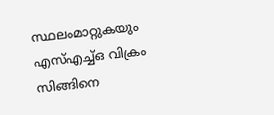സ്ഥലംമാറ്റുകയും എസ്‌എച്ച്‌ഒ വിക്രം സിങ്ങിനെ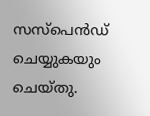സസ്‌പെൻഡ് ചെയ്യുകയും ചെയ്തു.